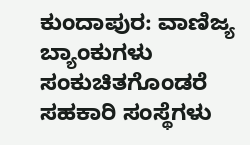ಕುಂದಾಪುರ: ವಾಣಿಜ್ಯ ಬ್ಯಾಂಕುಗಳು ಸಂಕುಚಿತಗೊಂಡರೆ ಸಹಕಾರಿ ಸಂಸ್ಥೆಗಳು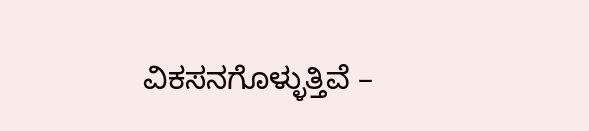ವಿಕಸನಗೊಳ್ಳುತ್ತಿವೆ –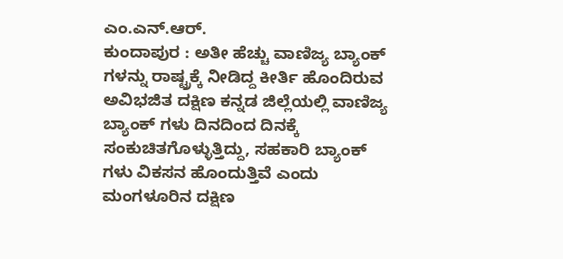ಎಂ.ಎನ್.ಆರ್.
ಕುಂದಾಪುರ : ಅತೀ ಹೆಚ್ಚು ವಾಣಿಜ್ಯ ಬ್ಯಾಂಕ್ ಗಳನ್ನು ರಾಷ್ಟ್ರಕ್ಕೆ ನೀಡಿದ್ದ ಕೀರ್ತಿ ಹೊಂದಿರುವ ಅವಿಭಜಿತ ದಕ್ಷಿಣ ಕನ್ನಡ ಜಿಲ್ಲೆಯಲ್ಲಿ ವಾಣಿಜ್ಯ ಬ್ಯಾಂಕ್ ಗಳು ದಿನದಿಂದ ದಿನಕ್ಕೆ ಸಂಕುಚಿತಗೊಳ್ಳುತ್ತಿದ್ದು, ಸಹಕಾರಿ ಬ್ಯಾಂಕ್ ಗಳು ವಿಕಸನ ಹೊಂದುತ್ತಿವೆ ಎಂದು ಮಂಗಳೂರಿನ ದಕ್ಷಿಣ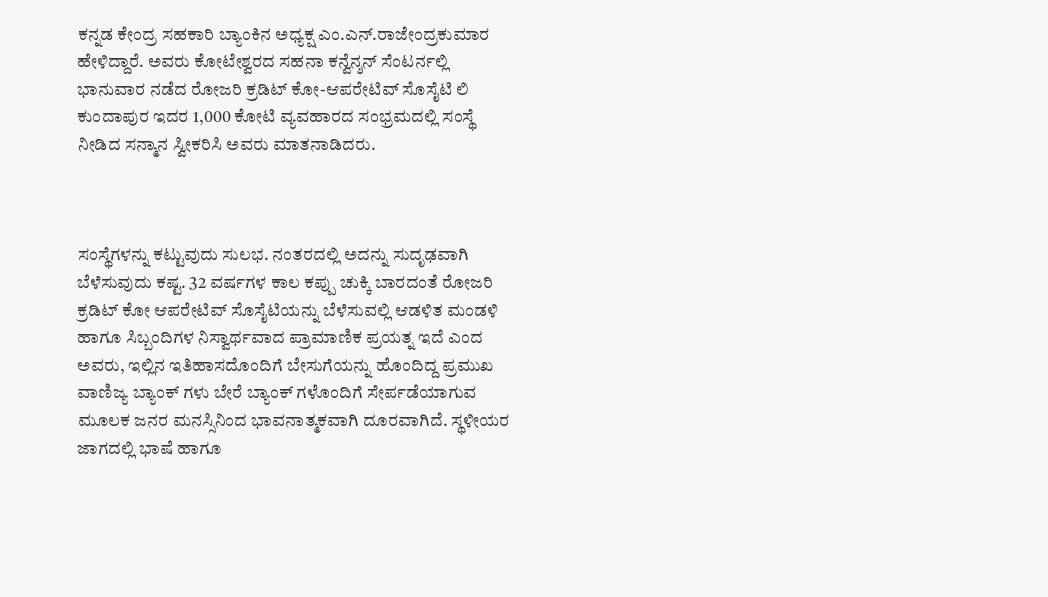ಕನ್ನಡ ಕೇಂದ್ರ ಸಹಕಾರಿ ಬ್ಯಾಂಕಿನ ಅಧ್ಯಕ್ಷ ಎಂ.ಎನ್.ರಾಜೇಂದ್ರಕುಮಾರ ಹೇಳಿದ್ದಾರೆ. ಅವರು ಕೋಟೇಶ್ವರದ ಸಹನಾ ಕನ್ವೆನ್ಶನ್ ಸೆಂಟರ್ನಲ್ಲಿ ಭಾನುವಾರ ನಡೆದ ರೋಜರಿ ಕ್ರಡಿಟ್ ಕೋ-ಆಪರೇಟಿವ್ ಸೊಸೈಟಿ ಲಿ ಕುಂದಾಪುರ ಇದರ 1,000 ಕೋಟಿ ವ್ಯವಹಾರದ ಸಂಭ್ರಮದಲ್ಲಿ ಸಂಸ್ಥೆ ನೀಡಿದ ಸನ್ಮಾನ ಸ್ವೀಕರಿಸಿ ಅವರು ಮಾತನಾಡಿದರು.



ಸಂಸ್ಥೆಗಳನ್ನು ಕಟ್ಟುವುದು ಸುಲಭ. ನಂತರದಲ್ಲಿ ಅದನ್ನು ಸುದೃಢವಾಗಿ ಬೆಳೆಸುವುದು ಕಷ್ಟ. 32 ವರ್ಷಗಳ ಕಾಲ ಕಪ್ಪು ಚುಕ್ಕಿ ಬಾರದಂತೆ ರೋಜರಿ ಕ್ರಡಿಟ್ ಕೋ ಆಪರೇಟಿವ್ ಸೊಸೈಟಿಯನ್ನು ಬೆಳೆಸುವಲ್ಲಿ ಆಡಳಿತ ಮಂಡಳಿ ಹಾಗೂ ಸಿಬ್ಬಂದಿಗಳ ನಿಸ್ವಾರ್ಥವಾದ ಪ್ರಾಮಾಣಿಕ ಪ್ರಯತ್ನ ಇದೆ ಎಂದ ಅವರು, ಇಲ್ಲಿನ ಇತಿಹಾಸದೊಂದಿಗೆ ಬೇಸುಗೆಯನ್ನು ಹೊಂದಿದ್ದ ಪ್ರಮುಖ ವಾಣಿಜ್ಯ ಬ್ಯಾಂಕ್ ಗಳು ಬೇರೆ ಬ್ಯಾಂಕ್ ಗಳೊಂದಿಗೆ ಸೇರ್ಪಡೆಯಾಗುವ ಮೂಲಕ ಜನರ ಮನಸ್ಸಿನಿಂದ ಭಾವನಾತ್ಮಕವಾಗಿ ದೂರವಾಗಿದೆ. ಸ್ಥಳೀಯರ ಜಾಗದಲ್ಲಿ ಭಾಷೆ ಹಾಗೂ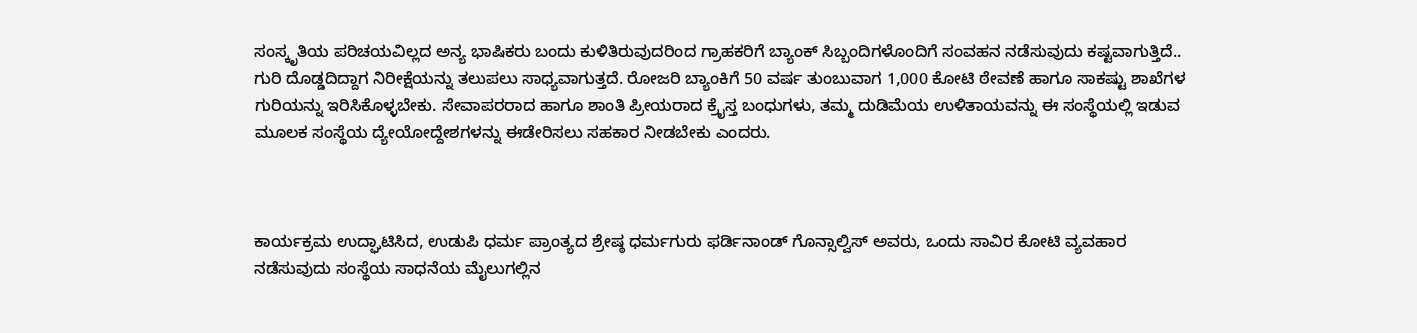ಸಂಸ್ಕೃತಿಯ ಪರಿಚಯವಿಲ್ಲದ ಅನ್ಯ ಭಾಷಿಕರು ಬಂದು ಕುಳಿತಿರುವುದರಿಂದ ಗ್ರಾಹಕರಿಗೆ ಬ್ಯಾಂಕ್ ಸಿಬ್ಬಂದಿಗಳೊಂದಿಗೆ ಸಂವಹನ ನಡೆಸುವುದು ಕಷ್ಟವಾಗುತ್ತಿದೆ.. ಗುರಿ ದೊಡ್ಡದಿದ್ದಾಗ ನಿರೀಕ್ಷೆಯನ್ನು ತಲುಪಲು ಸಾಧ್ಯವಾಗುತ್ತದೆ. ರೋಜರಿ ಬ್ಯಾಂಕಿಗೆ 50 ವರ್ಷ ತುಂಬುವಾಗ 1,000 ಕೋಟಿ ಠೇವಣೆ ಹಾಗೂ ಸಾಕಷ್ಟು ಶಾಖೆಗಳ ಗುರಿಯನ್ನು ಇರಿಸಿಕೊಳ್ಳಬೇಕು. ಸೇವಾಪರರಾದ ಹಾಗೂ ಶಾಂತಿ ಪ್ರೀಯರಾದ ಕ್ರೈಸ್ತ ಬಂಧುಗಳು, ತಮ್ಮ ದುಡಿಮೆಯ ಉಳಿತಾಯವನ್ನು ಈ ಸಂಸ್ಥೆಯಲ್ಲಿ ಇಡುವ ಮೂಲಕ ಸಂಸ್ಥೆಯ ದ್ಯೇಯೋದ್ದೇಶಗಳನ್ನು ಈಡೇರಿಸಲು ಸಹಕಾರ ನೀಡಬೇಕು ಎಂದರು.



ಕಾರ್ಯಕ್ರಮ ಉದ್ಘಾಟಿಸಿದ, ಉಡುಪಿ ಧರ್ಮ ಪ್ರಾಂತ್ಯದ ಶ್ರೇಷ್ಠ ಧರ್ಮಗುರು ಫರ್ಡಿನಾಂಡ್ ಗೊನ್ಸಾಲ್ವಿಸ್ ಅವರು, ಒಂದು ಸಾವಿರ ಕೋಟಿ ವ್ಯವಹಾರ ನಡೆಸುವುದು ಸಂಸ್ಥೆಯ ಸಾಧನೆಯ ಮೈಲುಗಲ್ಲಿನ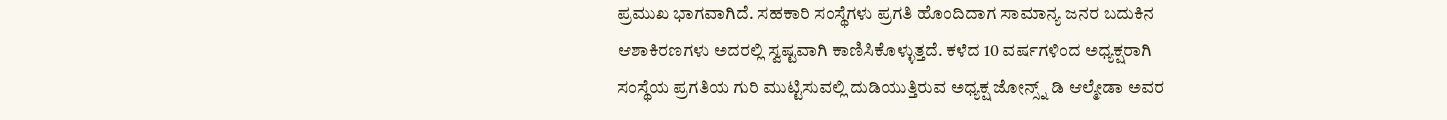ಪ್ರಮುಖ ಭಾಗವಾಗಿದೆ. ಸಹಕಾರಿ ಸಂಸ್ಥೆಗಳು ಪ್ರಗತಿ ಹೊಂದಿದಾಗ ಸಾಮಾನ್ಯ ಜನರ ಬದುಕಿನ ಆಶಾಕಿರಣಗಳು ಅದರಲ್ಲಿ ಸ್ವಷ್ಟವಾಗಿ ಕಾಣಿಸಿಕೊಳ್ಳುತ್ತದೆ. ಕಳೆದ 10 ವರ್ಷಗಳಿಂದ ಅಧ್ಯಕ್ಷರಾಗಿ ಸಂಸ್ಥೆಯ ಪ್ರಗತಿಯ ಗುರಿ ಮುಟ್ಟಿಸುವಲ್ಲಿ ದುಡಿಯುತ್ತಿರುವ ಅಧ್ಯಕ್ಷ ಜೋನ್ಸ್ನ್ ಡಿ ಆಲ್ಮೇಡಾ ಅವರ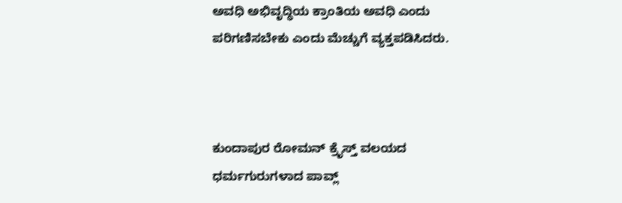ಅವಧಿ ಅಭಿವೃದ್ಧಿಯ ಕ್ರಾಂತಿಯ ಅವಧಿ ಎಂದು ಪರಿಗಣಿಸಬೇಕು ಎಂದು ಮೆಚ್ಚುಗೆ ವ್ಯಕ್ತಪಡಿಸಿದರು.



ಕುಂದಾಪುರ ರೋಮನ್ ಕ್ರೈಸ್ತ್ ವಲಯದ ಧರ್ಮಗುರುಗಳಾದ ಪಾವ್ಲ್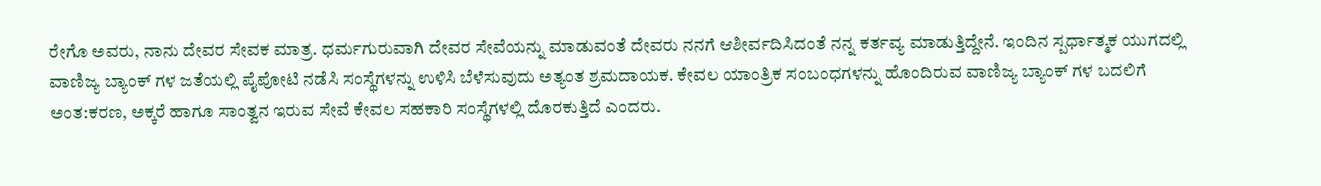ರೇಗೊ ಅವರು, ನಾನು ದೇವರ ಸೇವಕ ಮಾತ್ರ. ಧರ್ಮಗುರುವಾಗಿ ದೇವರ ಸೇವೆಯನ್ನು ಮಾಡುವಂತೆ ದೇವರು ನನಗೆ ಆಶೀರ್ವದಿಸಿದಂತೆ ನನ್ನ ಕರ್ತವ್ಯ ಮಾಡುತ್ತಿದ್ದೇನೆ. ಇಂದಿನ ಸ್ಪರ್ಧಾತ್ಮಕ ಯುಗದಲ್ಲಿ ವಾಣಿಜ್ಯ ಬ್ಯಾಂಕ್ ಗಳ ಜತೆಯಲ್ಲಿ ಪೈಪೋಟಿ ನಡೆಸಿ ಸಂಸ್ಥೆಗಳನ್ನು ಉಳಿಸಿ ಬೆಳೆಸುವುದು ಅತ್ಯಂತ ಶ್ರಮದಾಯಕ. ಕೇವಲ ಯಾಂತ್ರಿಕ ಸಂಬಂಧಗಳನ್ನು ಹೊಂದಿರುವ ವಾಣಿಜ್ಯ ಬ್ಯಾಂಕ್ ಗಳ ಬದಲಿಗೆ ಅಂತ:ಕರಣ, ಅಕ್ಕರೆ ಹಾಗೂ ಸಾಂತ್ವನ ಇರುವ ಸೇವೆ ಕೇವಲ ಸಹಕಾರಿ ಸಂಸ್ಥೆಗಳಲ್ಲಿ ದೊರಕುತ್ತಿದೆ ಎಂದರು.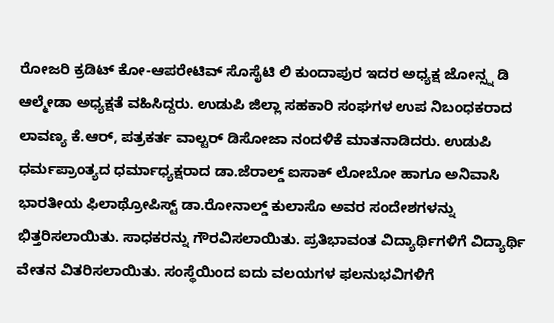ರೋಜರಿ ಕ್ರಡಿಟ್ ಕೋ-ಆಪರೇಟಿವ್ ಸೊಸೈಟಿ ಲಿ ಕುಂದಾಪುರ ಇದರ ಅಧ್ಯಕ್ಷ ಜೋನ್ಸ್ನ ಡಿ ಆಲ್ಮೇಡಾ ಅಧ್ಯಕ್ಷತೆ ವಹಿಸಿದ್ದರು. ಉಡುಪಿ ಜಿಲ್ಲಾ ಸಹಕಾರಿ ಸಂಘಗಳ ಉಪ ನಿಬಂಧಕರಾದ ಲಾವಣ್ಯ ಕೆ.ಆರ್, ಪತ್ರಕರ್ತ ವಾಲ್ಟರ್ ಡಿಸೋಜಾ ನಂದಳಿಕೆ ಮಾತನಾಡಿದರು. ಉಡುಪಿ ಧರ್ಮಪ್ರಾಂತ್ಯದ ಧರ್ಮಾಧ್ಯಕ್ಷರಾದ ಡಾ.ಜೆರಾಲ್ಡ್ ಐಸಾಕ್ ಲೋಬೋ ಹಾಗೂ ಅನಿವಾಸಿ ಭಾರತೀಯ ಫಿಲಾಥ್ರೋಪಿಸ್ಟ್ ಡಾ.ರೋನಾಲ್ಡ್ ಕುಲಾಸೊ ಅವರ ಸಂದೇಶಗಳನ್ನು ಭಿತ್ತರಿಸಲಾಯಿತು. ಸಾಧಕರನ್ನು ಗೌರವಿಸಲಾಯಿತು. ಪ್ರತಿಭಾವಂತ ವಿದ್ಯಾರ್ಥಿಗಳಿಗೆ ವಿದ್ಯಾರ್ಥಿ ವೇತನ ವಿತರಿಸಲಾಯಿತು. ಸಂಸ್ಥೆಯಿಂದ ಐದು ವಲಯಗಳ ಫಲನುಭವಿಗಳಿಗೆ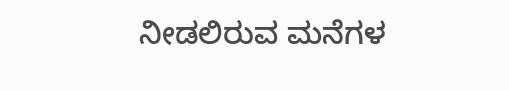ನೀಡಲಿರುವ ಮನೆಗಳ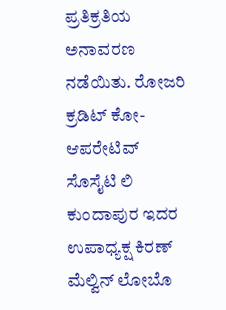ಪ್ರತಿಕ್ರತಿಯ ಅನಾವರಣ ನಡೆಯಿತು. ರೋಜರಿ ಕ್ರಡಿಟ್ ಕೋ-ಆಪರೇಟಿವ್ ಸೊಸೈಟಿ ಲಿ ಕುಂದಾಪುರ ಇದರ ಉಪಾಧ್ಯಕ್ಷ ಕಿರಣ್ ಮೆಲ್ವಿನ್ ಲೋಬೊ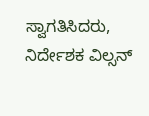ಸ್ವಾಗತಿಸಿದರು, ನಿರ್ದೇಶಕ ವಿಲ್ಸನ್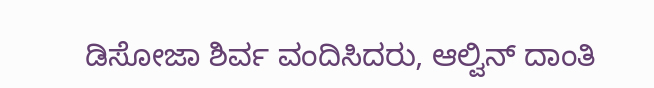ಡಿಸೋಜಾ ಶಿರ್ವ ವಂದಿಸಿದರು, ಆಲ್ವಿನ್ ದಾಂತಿ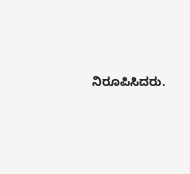ನಿರೂಪಿಸಿದರು.